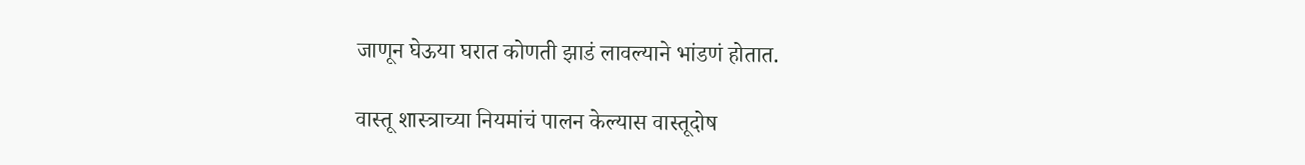जाणून घेऊया घरात कोणती झाडं लावल्याने भांडणं होतात.

वास्तू शास्त्राच्या नियमांचं पालन केल्यास वास्तूदोष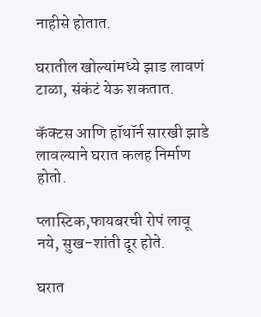नाहीसे होतात.

घरातील खोल्यांमध्ये झाड लावणं टाळा, संकंटं येऊ शकतात.

कॅक्टस आणि हॉथॉर्न सारखी झाडे लावल्याने घरात कलह निर्माण होतो.

प्लास्टिक,फायबरची रोपं लावू नये, सुख-शांती दूर होते.

घरात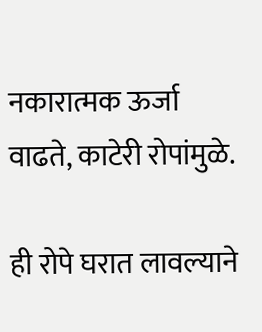नकारात्मक ऊर्जा वाढते, काटेरी रोपांमुळे.

ही रोपे घरात लावल्याने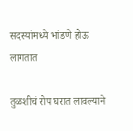सदस्यांमध्ये भांडणे होऊ लागतात

तुळशीचं रोप घरात लावल्याने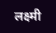लक्ष्मी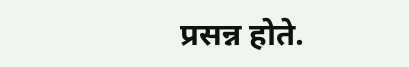प्रसन्न होते.